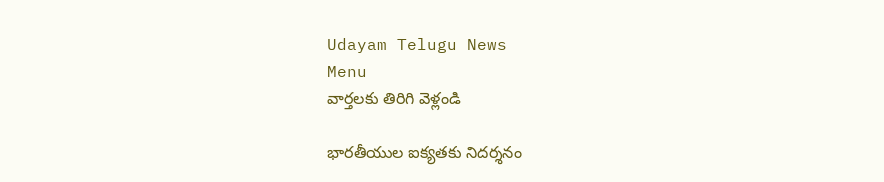Udayam Telugu News
Menu
వార్తలకు తిరిగి వెళ్లండి

భారతీయుల ఐక్యతకు నిదర్శనం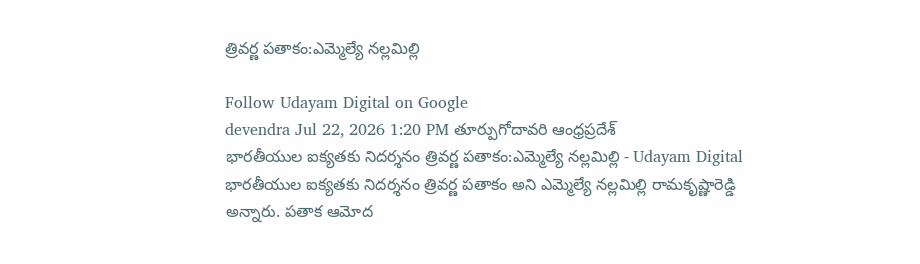త్రివర్ణ పతాకం:ఎమ్మెల్యే నల్లమిల్లి

Follow Udayam Digital on Google
devendra Jul 22, 2026 1:20 PM తూర్పుగోదావరి ఆంధ్రప్రదేశ్
భారతీయుల ఐక్యతకు నిదర్శనం త్రివర్ణ పతాకం:ఎమ్మెల్యే నల్లమిల్లి - Udayam Digital
భారతీయుల ఐక్యతకు నిదర్శనం త్రివర్ణ పతాకం అని ఎమ్మెల్యే నల్లమిల్లి రామకృష్ణారెడ్డి అన్నారు. పతాక ఆమోద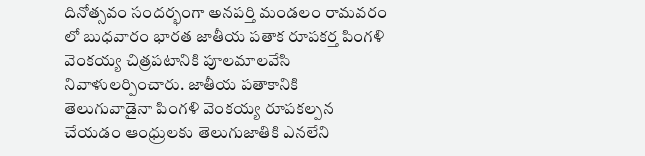దినోత్సవం సందర్భంగా అనపర్తి మండలం రామవరం లో బుధవారం భారత జాతీయ పతాక రూపకర్త పింగళి వెంకయ్య చిత్రపటానికి పూలమాలవేసి నివాళులర్పించారు. జాతీయ పతాకానికి తెలుగువాడైనా పింగళి వెంకయ్య రూపకల్పన చేయడం ఆంధ్రులకు తెలుగుజాతికి ఎనలేని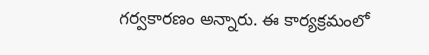గర్వకారణం అన్నారు. ఈ కార్యక్రమంలో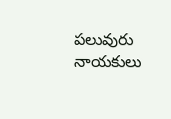పలువురు నాయకులు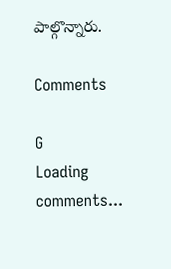పాల్గొన్నారు.

Comments

G
Loading comments...